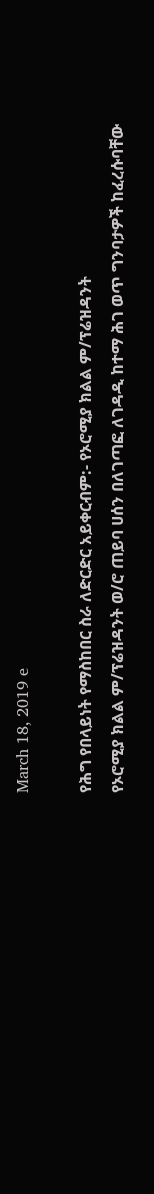March 18, 2019 e

የሕግ የበላይነት የማስከበር ስራ ለድርድር አይቀርብም:- የኦሮሚያ ክልል ም/ፕሬዝዳንት
የኦሮሚያ ክልል ም/ፕሬዝዳንት ወ/ሮ ጠይባ ሀሰን በለገጣፎ ለገዳዲ ከተማ ሕገ ወጥ ግንባታዎች ከፈረሱባቸው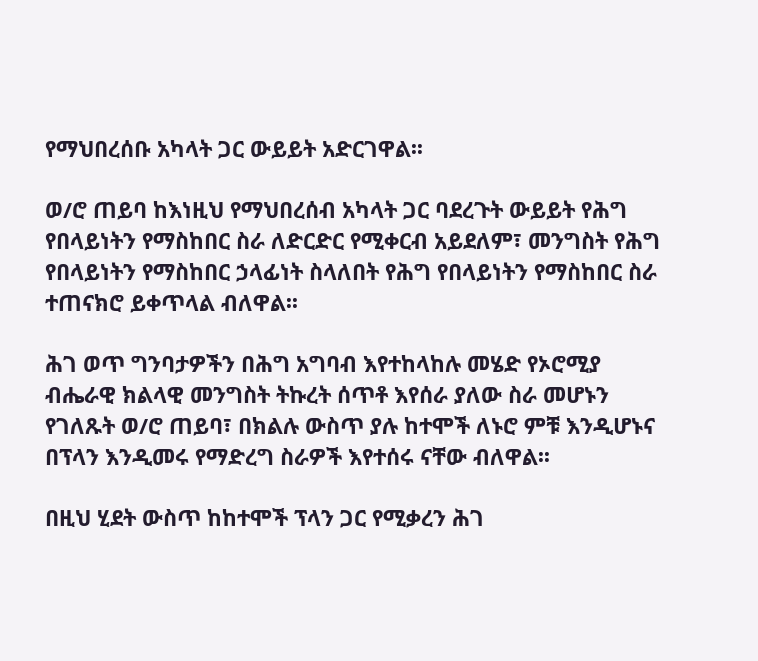የማህበረሰቡ አካላት ጋር ውይይት አድርገዋል፡፡

ወ/ሮ ጠይባ ከእነዚህ የማህበረሰብ አካላት ጋር ባደረጉት ውይይት የሕግ የበላይነትን የማስከበር ስራ ለድርድር የሚቀርብ አይደለም፣ መንግስት የሕግ የበላይነትን የማስከበር ኃላፊነት ስላለበት የሕግ የበላይነትን የማስከበር ስራ ተጠናክሮ ይቀጥላል ብለዋል፡፡

ሕገ ወጥ ግንባታዎችን በሕግ አግባብ እየተከላከሉ መሄድ የኦሮሚያ ብሔራዊ ክልላዊ መንግስት ትኩረት ሰጥቶ እየሰራ ያለው ስራ መሆኑን የገለጹት ወ/ሮ ጠይባ፣ በክልሉ ውስጥ ያሉ ከተሞች ለኑሮ ምቹ እንዲሆኑና በፕላን እንዲመሩ የማድረግ ስራዎች እየተሰሩ ናቸው ብለዋል፡፡

በዚህ ሂደት ውስጥ ከከተሞች ፕላን ጋር የሚቃረን ሕገ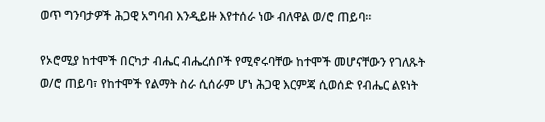ወጥ ግንባታዎች ሕጋዊ አግባብ እንዲይዙ እየተሰራ ነው ብለዋል ወ/ሮ ጠይባ፡፡

የኦሮሚያ ከተሞች በርካታ ብሔር ብሔረሰቦች የሚኖሩባቸው ከተሞች መሆናቸውን የገለጹት ወ/ሮ ጠይባ፣ የከተሞች የልማት ስራ ሲሰራም ሆነ ሕጋዊ እርምጃ ሲወሰድ የብሔር ልዩነት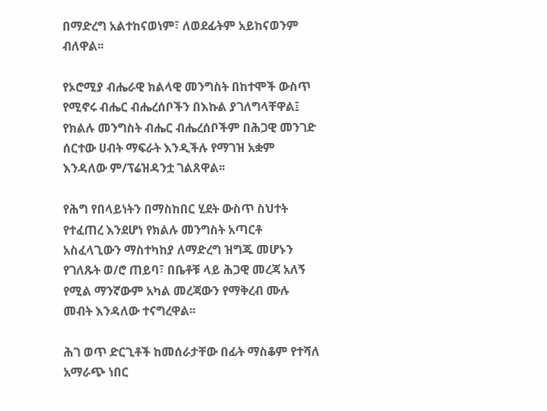በማድረግ አልተከናወነም፣ ለወደፊትም አይከናወንም ብለዋል፡፡

የኦሮሚያ ብሔራዊ ክልላዊ መንግስት በከተሞች ውስጥ የሚኖሩ ብሔር ብሔረሰቦችን በእኩል ያገለግላቸዋል፤ የክልሉ መንግስት ብሔር ብሔረሰቦችም በሕጋዊ መንገድ ሰርተው ሀብት ማፍራት እንዲችሉ የማገዝ አቋም እንዳለው ም/ፕሬዝዳንቷ ገልጸዋል፡፡

የሕግ የበላይነትን በማስከበር ሂደት ውስጥ ስህተት የተፈጠረ እንደሆነ የክልሉ መንግስት አጣርቶ አስፈላጊውን ማስተካከያ ለማድረግ ዝግጁ መሆኑን የገለጹት ወ/ሮ ጠይባ፣ በቤቶቹ ላይ ሕጋዊ መረጃ አለኝ የሚል ማንኛውም አካል መረጃውን የማቅረብ ሙሉ መብት እንዳለው ተናግረዋል፡፡

ሕገ ወጥ ድርጊቶች ከመሰራታቸው በፊት ማስቆም የተሻለ አማራጭ ነበር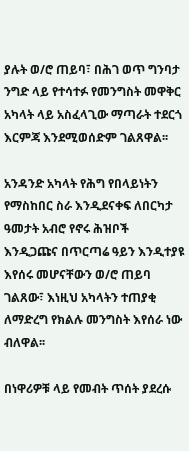ያሉት ወ/ሮ ጠይባ፣ በሕገ ወጥ ግንባታ ንግድ ላይ የተሳተፉ የመንግስት መዋቅር አካላት ላይ አስፈላጊው ማጣራት ተደርጎ እርምጃ እንደሚወሰድም ገልጸዋል፡፡

አንዳንድ አካላት የሕግ የበላይነትን የማስከበር ስራ እንዲደናቀፍ ለበርካታ ዓመታት አብሮ የኖሩ ሕዝቦች እንዲጋጩና በጥርጣሬ ዓይን እንዲተያዩ እየሰሩ መሆናቸውን ወ/ሮ ጠይባ ገልጸው፣ እነዚህ አካላትን ተጠያቂ ለማድረግ የክልሉ መንግስት እየሰራ ነው ብለዋል፡፡

በነዋሪዎቹ ላይ የመብት ጥሰት ያደረሱ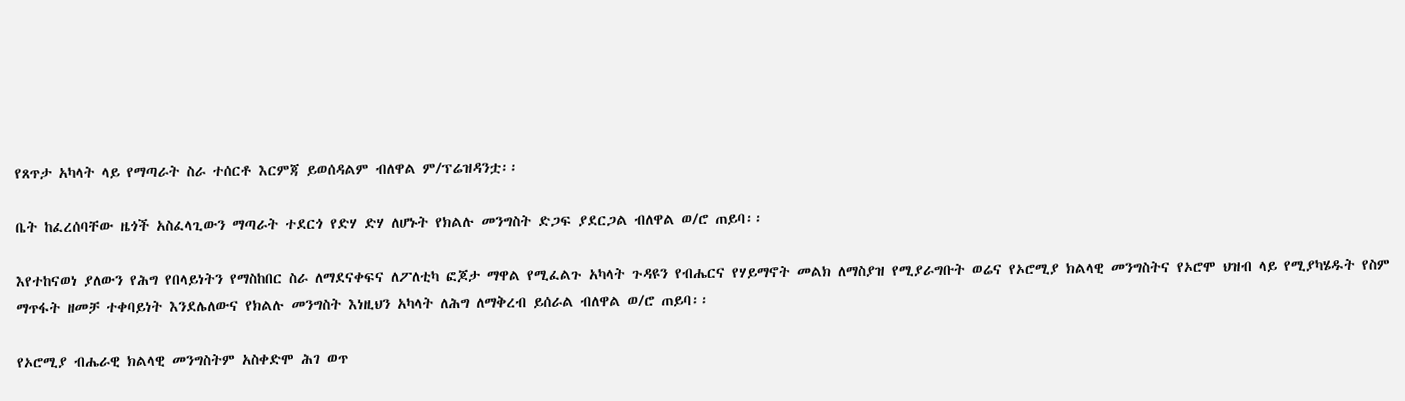የጸጥታ አካላት ላይ የማጣራት ስራ ተሰርቶ እርምጃ ይወሰዳልም ብለዋል ም/ፕሬዝዳንቷ፡፡

ቤት ከፈረሰባቸው ዜጎች አስፈላጊውን ማጣራት ተደርጎ የድሃ ድሃ ለሆኑት የክልሉ መንግስት ድጋፍ ያደርጋል ብለዋል ወ/ሮ ጠይባ፡፡

እየተከናወነ ያለውን የሕግ የበላይነትን የማስከበር ስራ ለማደናቀፍና ለፖለቲካ ፎጆታ ማዋል የሚፈልጉ አካላት ጉዳዩን የብሔርና የሃይማኖት መልክ ለማስያዝ የሚያራግቡት ወሬና የኦሮሚያ ክልላዊ መንግስትና የኦሮሞ ህዝብ ላይ የሚያካሄዱት የስም ማጥፋት ዘመቻ ተቀባይነት እንደሌለውና የክልሉ መንግስት እነዚህን አካላት ለሕግ ለማቅረብ ይሰራል ብለዋል ወ/ሮ ጠይባ፡፡

የኦሮሚያ ብሔራዊ ክልላዊ መንግስትም አስቀድሞ ሕገ ወጥ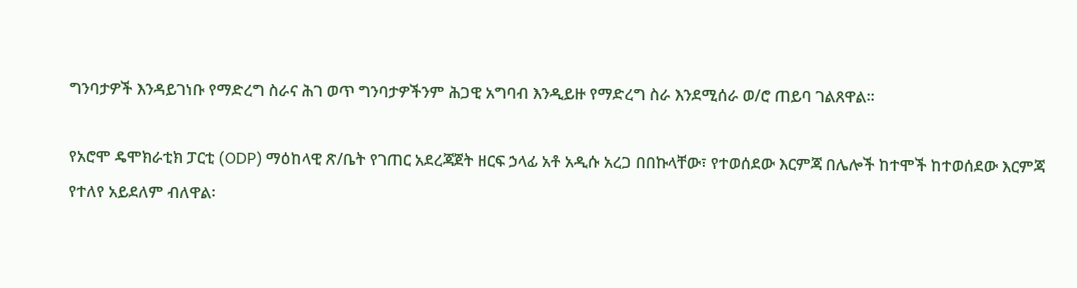ግንባታዎች እንዳይገነቡ የማድረግ ስራና ሕገ ወጥ ግንባታዎችንም ሕጋዊ አግባብ እንዲይዙ የማድረግ ስራ እንደሚሰራ ወ/ሮ ጠይባ ገልጸዋል፡፡

የአሮሞ ዴሞክራቲክ ፓርቲ (ODP) ማዕከላዊ ጽ/ቤት የገጠር አደረጃጀት ዘርፍ ኃላፊ አቶ አዲሱ አረጋ በበኩላቸው፣ የተወሰደው እርምጃ በሌሎች ከተሞች ከተወሰደው እርምጃ የተለየ አይደለም ብለዋል፡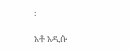፡

አቶ አዲሱ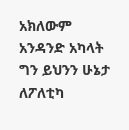አክለውም አንዳንድ አካላት ግን ይህንን ሁኔታ ለፖለቲካ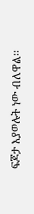ፍጆታ እያወሉት ነው ብለዋል፡፡